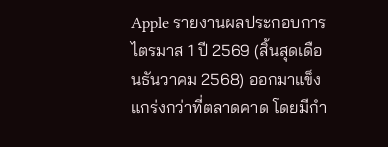Apple รายงานผลประกอบการไตรมาส 1 ปี 2569 (สิ้นสุดเดือนธันวาคม 2568) ออกมาแข็งแกร่งกว่าที่ตลาดคาด โดยมีกำ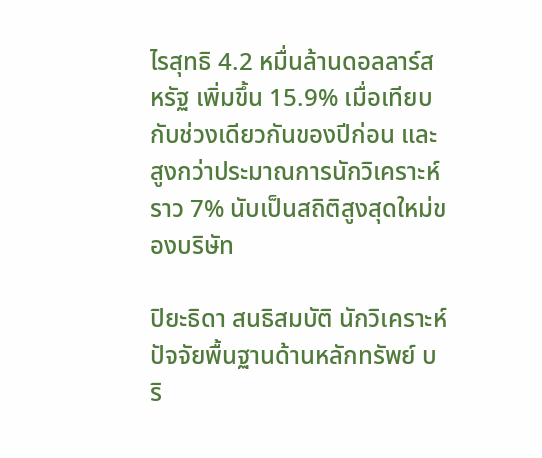ไรสุทธิ 4.2 หมื่นล้านดอลลาร์สหรัฐ เพิ่มขึ้น 15.9% เมื่อเทียบกับช่วงเดียวกันของปีก่อน และสูงกว่าประมาณการนักวิเคราะห์ราว 7% นับเป็นสถิติสูงสุดใหม่ของบริษัท

ปิยะธิดา สนธิสมบัติ นักวิเคราะห์ปัจจัยพื้นฐานด้านหลักทรัพย์ บริ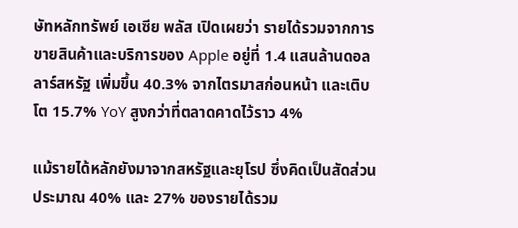ษัทหลักทรัพย์ เอเซีย พลัส เปิดเผยว่า รายได้รวมจากการขายสินค้าและบริการของ Apple อยู่ที่ 1.4 แสนล้านดอลลาร์สหรัฐ เพิ่มขึ้น 40.3% จากไตรมาสก่อนหน้า และเติบโต 15.7% YoY สูงกว่าที่ตลาดคาดไว้ราว 4%

แม้รายได้หลักยังมาจากสหรัฐและยุโรป ซึ่งคิดเป็นสัดส่วนประมาณ 40% และ 27% ของรายได้รวม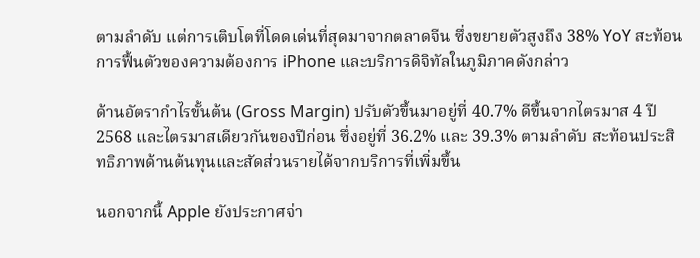ตามลำดับ แต่การเติบโตที่โดดเด่นที่สุดมาจากตลาดจีน ซึ่งขยายตัวสูงถึง 38% YoY สะท้อนการฟื้นตัวของความต้องการ iPhone และบริการดิจิทัลในภูมิภาคดังกล่าว

ด้านอัตรากำไรขั้นต้น (Gross Margin) ปรับตัวขึ้นมาอยู่ที่ 40.7% ดีขึ้นจากไตรมาส 4 ปี 2568 และไตรมาสเดียวกันของปีก่อน ซึ่งอยู่ที่ 36.2% และ 39.3% ตามลำดับ สะท้อนประสิทธิภาพด้านต้นทุนและสัดส่วนรายได้จากบริการที่เพิ่มขึ้น

นอกจากนี้ Apple ยังประกาศจ่า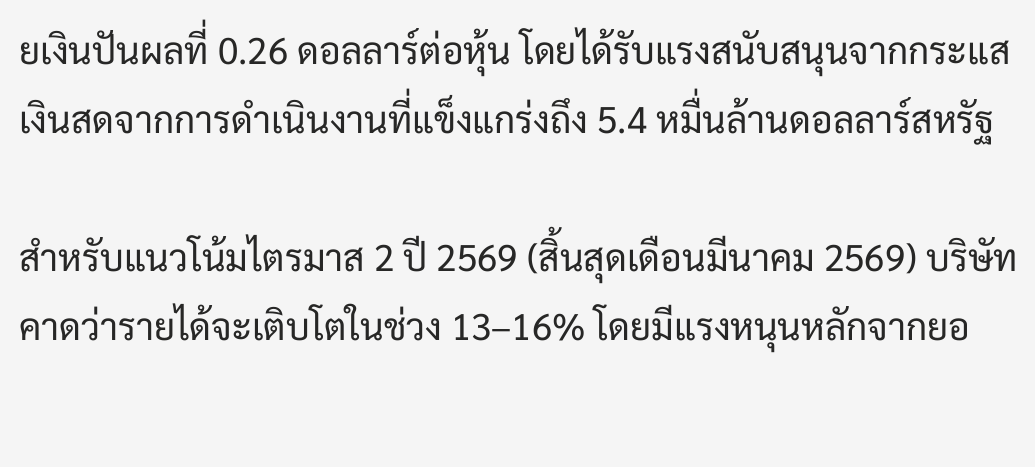ยเงินปันผลที่ 0.26 ดอลลาร์ต่อหุ้น โดยได้รับแรงสนับสนุนจากกระแสเงินสดจากการดำเนินงานที่แข็งแกร่งถึง 5.4 หมื่นล้านดอลลาร์สหรัฐ

สำหรับแนวโน้มไตรมาส 2 ปี 2569 (สิ้นสุดเดือนมีนาคม 2569) บริษัทคาดว่ารายได้จะเติบโตในช่วง 13–16% โดยมีแรงหนุนหลักจากยอ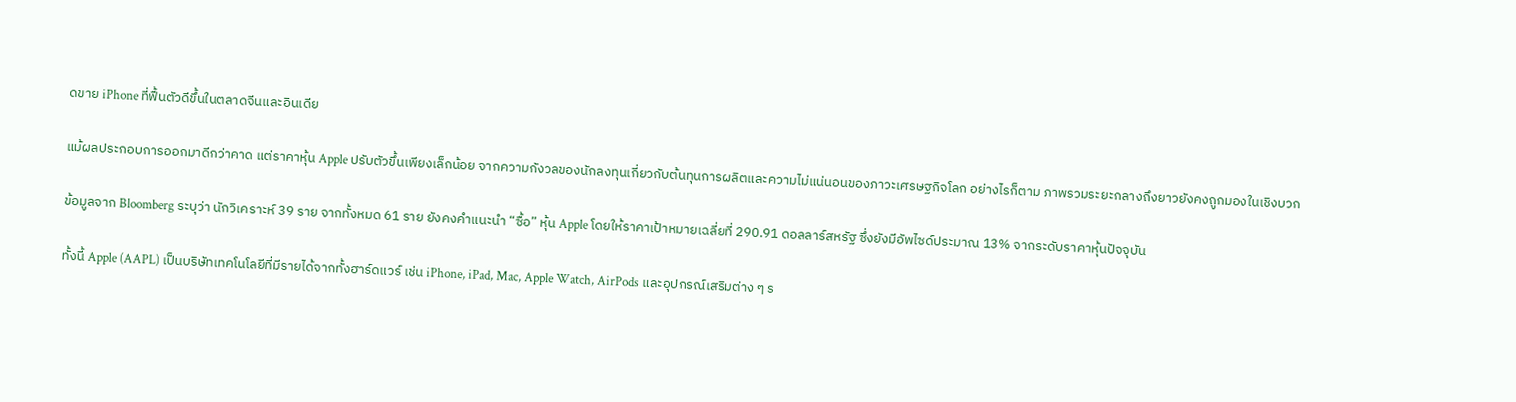ดขาย iPhone ที่ฟื้นตัวดีขึ้นในตลาดจีนและอินเดีย

แม้ผลประกอบการออกมาดีกว่าคาด แต่ราคาหุ้น Apple ปรับตัวขึ้นเพียงเล็กน้อย จากความกังวลของนักลงทุนเกี่ยวกับต้นทุนการผลิตและความไม่แน่นอนของภาวะเศรษฐกิจโลก อย่างไรก็ตาม ภาพรวมระยะกลางถึงยาวยังคงถูกมองในเชิงบวก

ข้อมูลจาก Bloomberg ระบุว่า นักวิเคราะห์ 39 ราย จากทั้งหมด 61 ราย ยังคงคำแนะนำ “ซื้อ” หุ้น Apple โดยให้ราคาเป้าหมายเฉลี่ยที่ 290.91 ดอลลาร์สหรัฐ ซึ่งยังมีอัพไซด์ประมาณ 13% จากระดับราคาหุ้นปัจจุบัน

ทั้งนี้ Apple (AAPL) เป็นบริษัทเทคโนโลยีที่มีรายได้จากทั้งฮาร์ดแวร์ เช่น iPhone, iPad, Mac, Apple Watch, AirPods และอุปกรณ์เสริมต่าง ๆ ร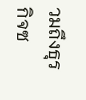วมถึงธุรกิจซ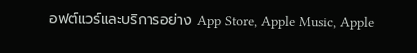อฟต์แวร์และบริการอย่าง App Store, Apple Music, Apple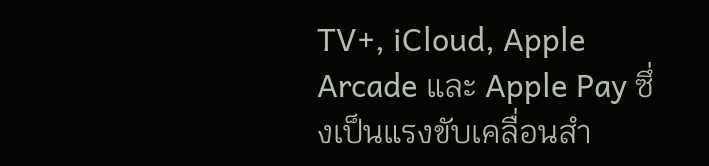TV+, iCloud, Apple Arcade และ Apple Pay ซึ่งเป็นแรงขับเคลื่อนสำ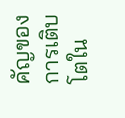คัญของการเติบโตใน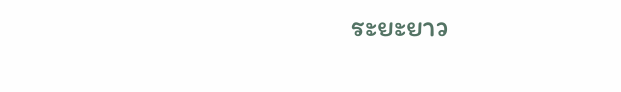ระยะยาว